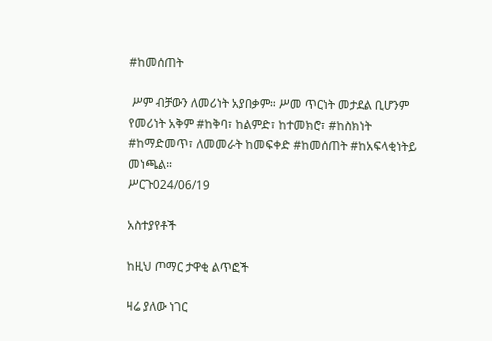#ከመሰጠት

 ሥም ብቻውን ለመሪነት አያበቃም። ሥመ ጥርነት መታደል ቢሆንም የመሪነት አቅም #ከቅባ፣ ከልምድ፣ ከተመክሮ፣ #ከስክነት #ከማድመጥ፣ ለመመራት ከመፍቀድ #ከመሰጠት #ከአፍላቂነትይ መነጫል።
ሥርጉ024/06/19

አስተያየቶች

ከዚህ ጦማር ታዋቂ ልጥፎች

ዛሬ ያለው ነገር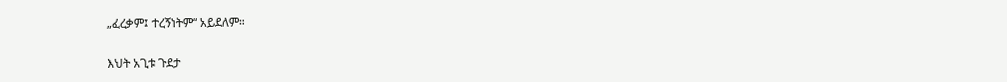„ፈረቃም፤ ተረኝነትም“ አይደለም።

እህት አጊቱ ጉደታ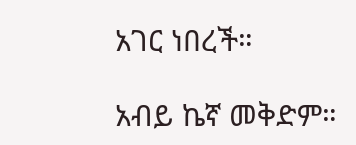አገር ነበረች።

አብይ ኬኛ መቅድም።